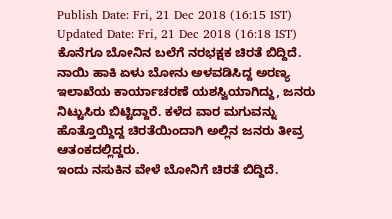Publish Date: Fri, 21 Dec 2018 (16:15 IST)
Updated Date: Fri, 21 Dec 2018 (16:18 IST)
ಕೊನೆಗೂ ಬೋನಿನ ಬಲೆಗೆ ನರಭಕ್ಷಕ ಚಿರತೆ ಬಿದ್ದಿದೆ.
ನಾಯಿ ಹಾಕಿ ಏಳು ಬೋನು ಅಳವಡಿಸಿದ್ದ ಅರಣ್ಯ ಇಲಾಖೆಯ ಕಾರ್ಯಾಚರಣೆ ಯಶಸ್ವಿಯಾಗಿದ್ದು, ಜನರು ನಿಟ್ಟುಸಿರು ಬಿಟ್ಟಿದ್ದಾರೆ. ಕಳೆದ ವಾರ ಮಗುವನ್ನು ಹೊತ್ತೊಯ್ದಿದ್ದ ಚಿರತೆಯಿಂದಾಗಿ ಅಲ್ಲಿನ ಜನರು ತೀವ್ರ ಆತಂಕದಲ್ಲಿದ್ದರು.
ಇಂದು ನಸುಕಿನ ವೇಳೆ ಬೋನಿಗೆ ಚಿರತೆ ಬಿದ್ದಿದೆ.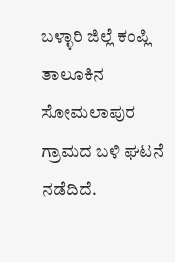ಬಳ್ಳಾರಿ ಜಿಲ್ಲೆ ಕಂಪ್ಲಿ ತಾಲೂಕಿನ ಸೋಮಲಾಪುರ ಗ್ರಾಮದ ಬಳಿ ಘಟನೆ ನಡೆದಿದೆ.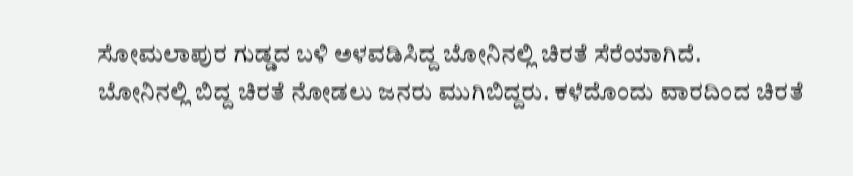ಸೋಮಲಾಪುರ ಗುಡ್ಡದ ಬಳಿ ಅಳವಡಿಸಿದ್ದ ಬೋನಿನಲ್ಲಿ ಚಿರತೆ ಸೆರೆಯಾಗಿದೆ.
ಬೋನಿನಲ್ಲಿ ಬಿದ್ದ ಚಿರತೆ ನೋಡಲು ಜನರು ಮುಗಿಬಿದ್ದರು. ಕಳೆದೊಂದು ವಾರದಿಂದ ಚಿರತೆ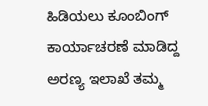ಹಿಡಿಯಲು ಕೂಂಬಿಂಗ್ ಕಾರ್ಯಾಚರಣೆ ಮಾಡಿದ್ದ ಅರಣ್ಯ ಇಲಾಖೆ ತಮ್ಮ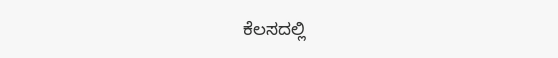ಕೆಲಸದಲ್ಲಿ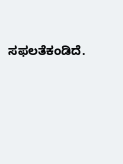ಸಫಲತೆಕಂಡಿದೆ.